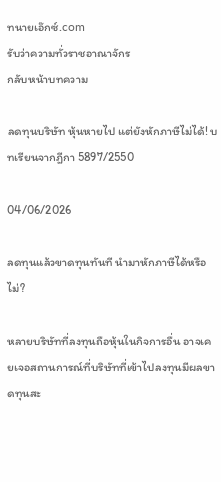ทนายเอ๊กซ์.com
รับว่าความทั่วราชอาณาจักร
กลับหน้าบทความ

ลดทุนบริษัท หุ้นหายไป แต่ยังหักภาษีไม่ได้! บทเรียนจากฎีกา 5897/2550

04/06/2026

ลดทุนแล้วขาดทุนทันที นำมาหักภาษีได้หรือไม่?

หลายบริษัทที่ลงทุนถือหุ้นในกิจการอื่น อาจเคยเจอสถานการณ์ที่บริษัทที่เข้าไปลงทุนมีผลขาดทุนสะ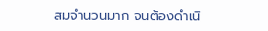สมจำนวนมาก จนต้องดำเนิ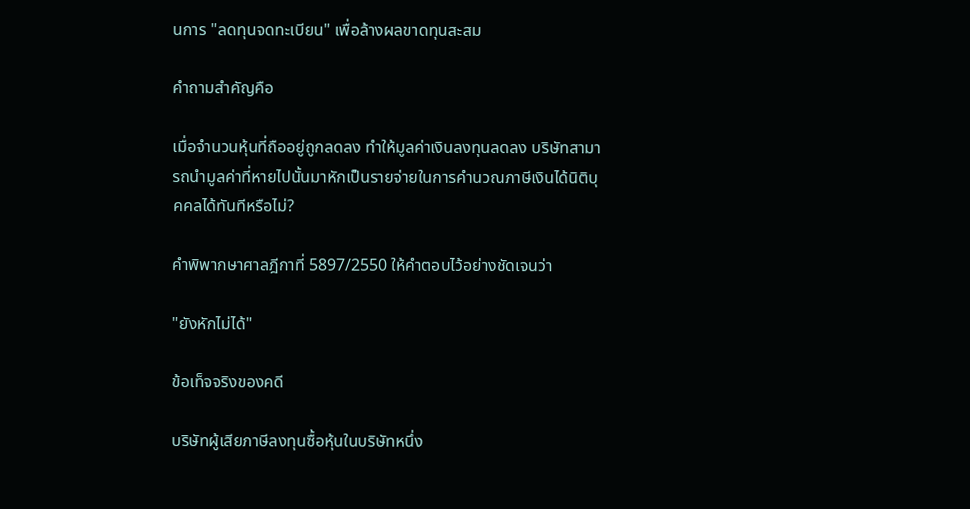นการ "ลดทุนจดทะเบียน" เพื่อล้างผลขาดทุนสะสม

คำถามสำคัญคือ

เมื่อจำนวนหุ้นที่ถืออยู่ถูกลดลง ทำให้มูลค่าเงินลงทุนลดลง บริษัทสามารถนำมูลค่าที่หายไปนั้นมาหักเป็นรายจ่ายในการคำนวณภาษีเงินได้นิติบุคคลได้ทันทีหรือไม่?

คำพิพากษาศาลฎีกาที่ 5897/2550 ให้คำตอบไว้อย่างชัดเจนว่า

"ยังหักไม่ได้"

ข้อเท็จจริงของคดี

บริษัทผู้เสียภาษีลงทุนซื้อหุ้นในบริษัทหนึ่ง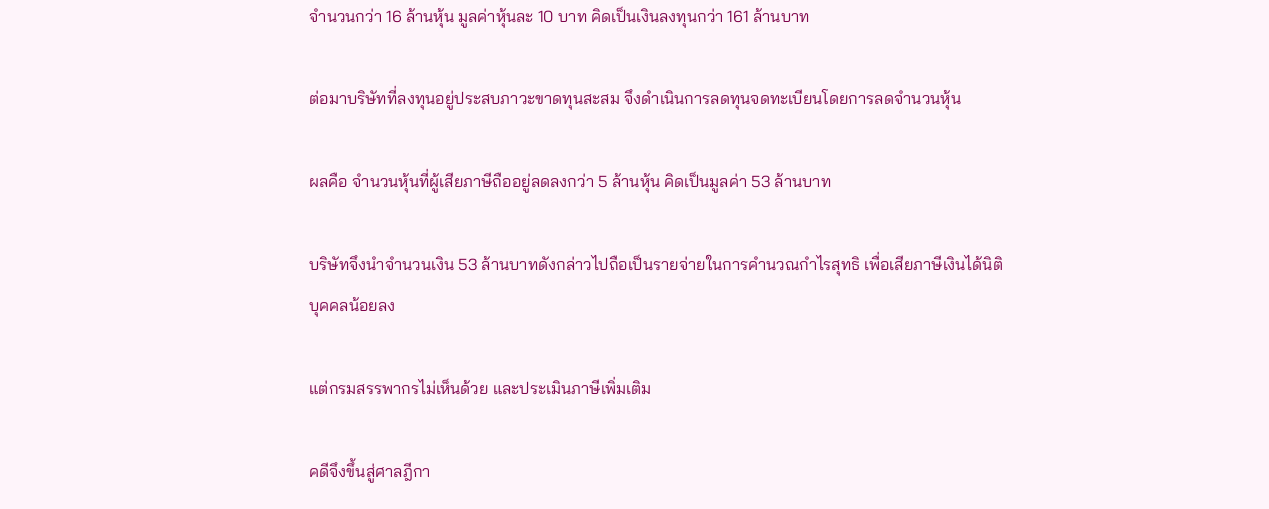จำนวนกว่า 16 ล้านหุ้น มูลค่าหุ้นละ 10 บาท คิดเป็นเงินลงทุนกว่า 161 ล้านบาท

ต่อมาบริษัทที่ลงทุนอยู่ประสบภาวะขาดทุนสะสม จึงดำเนินการลดทุนจดทะเบียนโดยการลดจำนวนหุ้น

ผลคือ จำนวนหุ้นที่ผู้เสียภาษีถืออยู่ลดลงกว่า 5 ล้านหุ้น คิดเป็นมูลค่า 53 ล้านบาท

บริษัทจึงนำจำนวนเงิน 53 ล้านบาทดังกล่าวไปถือเป็นรายจ่ายในการคำนวณกำไรสุทธิ เพื่อเสียภาษีเงินได้นิติบุคคลน้อยลง

แต่กรมสรรพากรไม่เห็นด้วย และประเมินภาษีเพิ่มเติม

คดีจึงขึ้นสู่ศาลฎีกา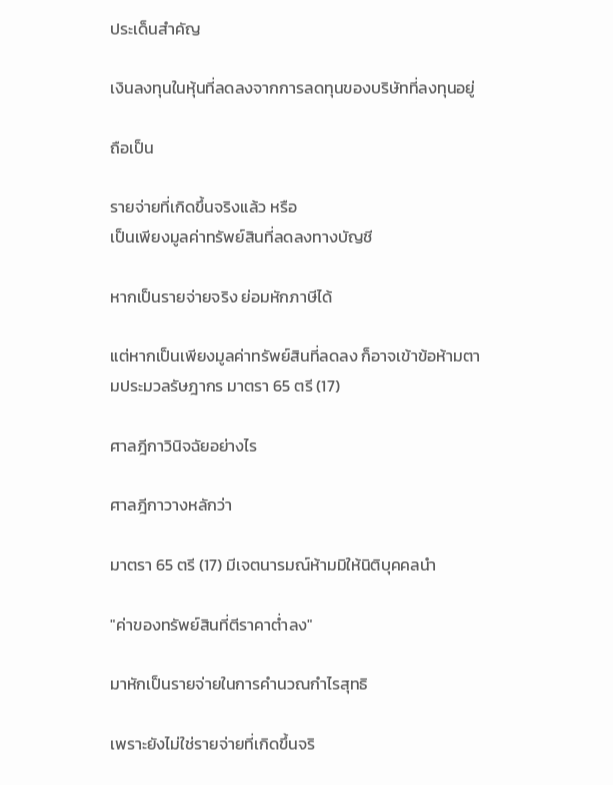ประเด็นสำคัญ

เงินลงทุนในหุ้นที่ลดลงจากการลดทุนของบริษัทที่ลงทุนอยู่

ถือเป็น

รายจ่ายที่เกิดขึ้นจริงแล้ว หรือ
เป็นเพียงมูลค่าทรัพย์สินที่ลดลงทางบัญชี

หากเป็นรายจ่ายจริง ย่อมหักภาษีได้

แต่หากเป็นเพียงมูลค่าทรัพย์สินที่ลดลง ก็อาจเข้าข้อห้ามตามประมวลรัษฎากร มาตรา 65 ตรี (17)

ศาลฎีกาวินิจฉัยอย่างไร

ศาลฎีกาวางหลักว่า

มาตรา 65 ตรี (17) มีเจตนารมณ์ห้ามมิให้นิติบุคคลนำ

"ค่าของทรัพย์สินที่ตีราคาต่ำลง"

มาหักเป็นรายจ่ายในการคำนวณกำไรสุทธิ

เพราะยังไม่ใช่รายจ่ายที่เกิดขึ้นจริ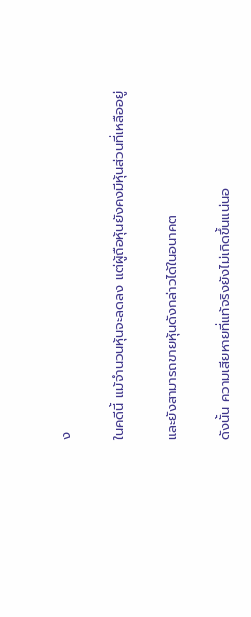ง

ในคดีนี้ แม้จำนวนหุ้นจะลดลง แต่ผู้ถือหุ้นยังคงมีหุ้นส่วนที่เหลืออยู่

และยังสามารถขายหุ้นดังกล่าวได้ในอนาคต

ดังนั้น ความเสียหายที่แท้จริงยังไม่เกิดขึ้นแน่นอ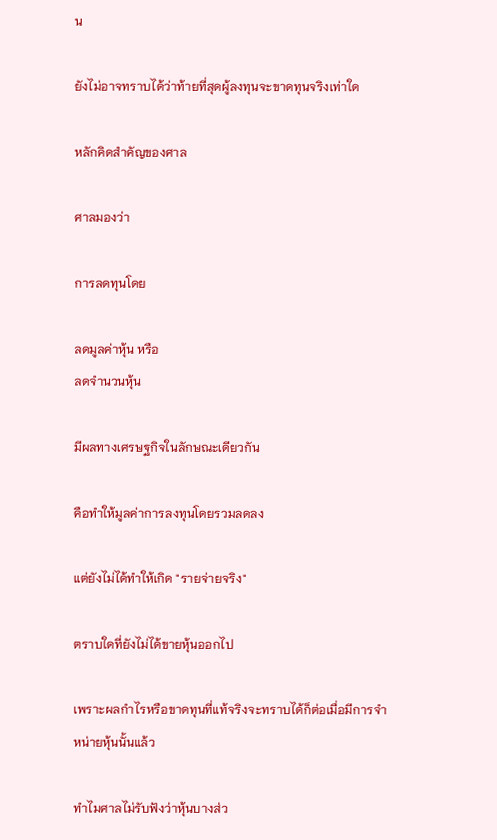น

ยังไม่อาจทราบได้ว่าท้ายที่สุดผู้ลงทุนจะขาดทุนจริงเท่าใด

หลักคิดสำคัญของศาล

ศาลมองว่า

การลดทุนโดย

ลดมูลค่าหุ้น หรือ
ลดจำนวนหุ้น

มีผลทางเศรษฐกิจในลักษณะเดียวกัน

คือทำให้มูลค่าการลงทุนโดยรวมลดลง

แต่ยังไม่ได้ทำให้เกิด "รายจ่ายจริง"

ตราบใดที่ยังไม่ได้ขายหุ้นออกไป

เพราะผลกำไรหรือขาดทุนที่แท้จริงจะทราบได้ก็ต่อเมื่อมีการจำหน่ายหุ้นนั้นแล้ว

ทำไมศาลไม่รับฟังว่าหุ้นบางส่ว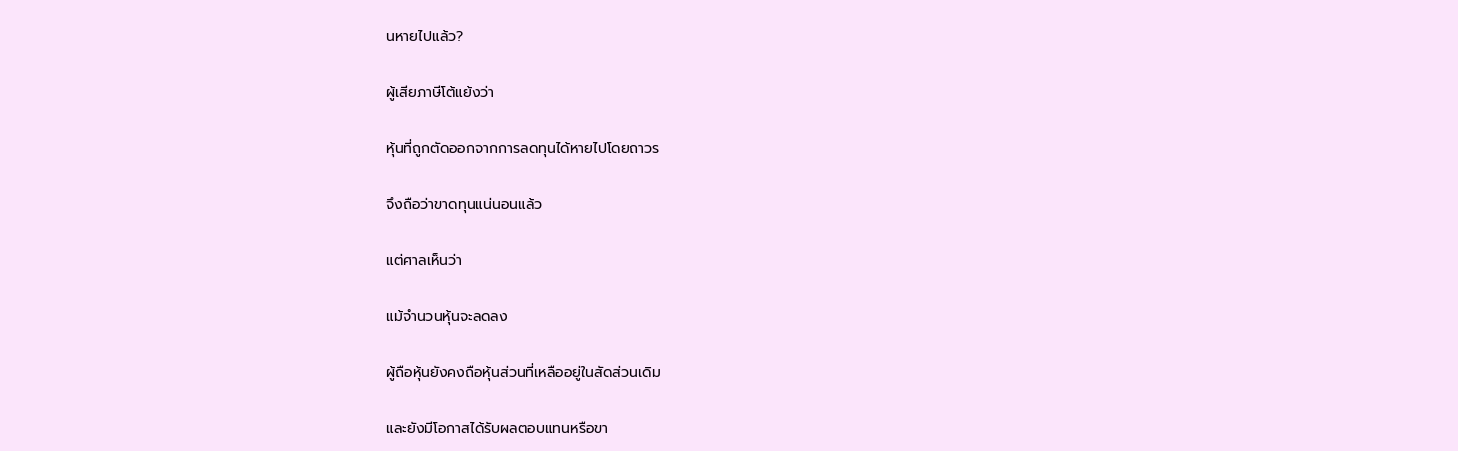นหายไปแล้ว?

ผู้เสียภาษีโต้แย้งว่า

หุ้นที่ถูกตัดออกจากการลดทุนได้หายไปโดยถาวร

จึงถือว่าขาดทุนแน่นอนแล้ว

แต่ศาลเห็นว่า

แม้จำนวนหุ้นจะลดลง

ผู้ถือหุ้นยังคงถือหุ้นส่วนที่เหลืออยู่ในสัดส่วนเดิม

และยังมีโอกาสได้รับผลตอบแทนหรือขา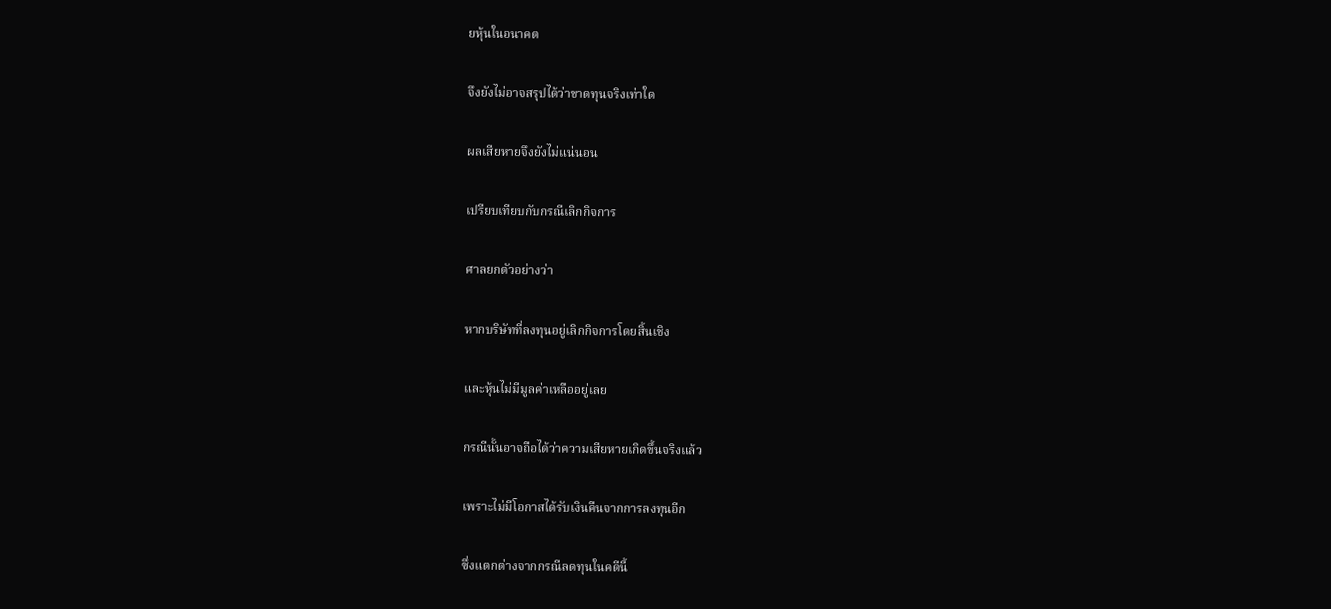ยหุ้นในอนาคต

จึงยังไม่อาจสรุปได้ว่าขาดทุนจริงเท่าใด

ผลเสียหายจึงยังไม่แน่นอน

เปรียบเทียบกับกรณีเลิกกิจการ

ศาลยกตัวอย่างว่า

หากบริษัทที่ลงทุนอยู่เลิกกิจการโดยสิ้นเชิง

และหุ้นไม่มีมูลค่าเหลืออยู่เลย

กรณีนั้นอาจถือได้ว่าความเสียหายเกิดขึ้นจริงแล้ว

เพราะไม่มีโอกาสได้รับเงินคืนจากการลงทุนอีก

ซึ่งแตกต่างจากกรณีลดทุนในคดีนี้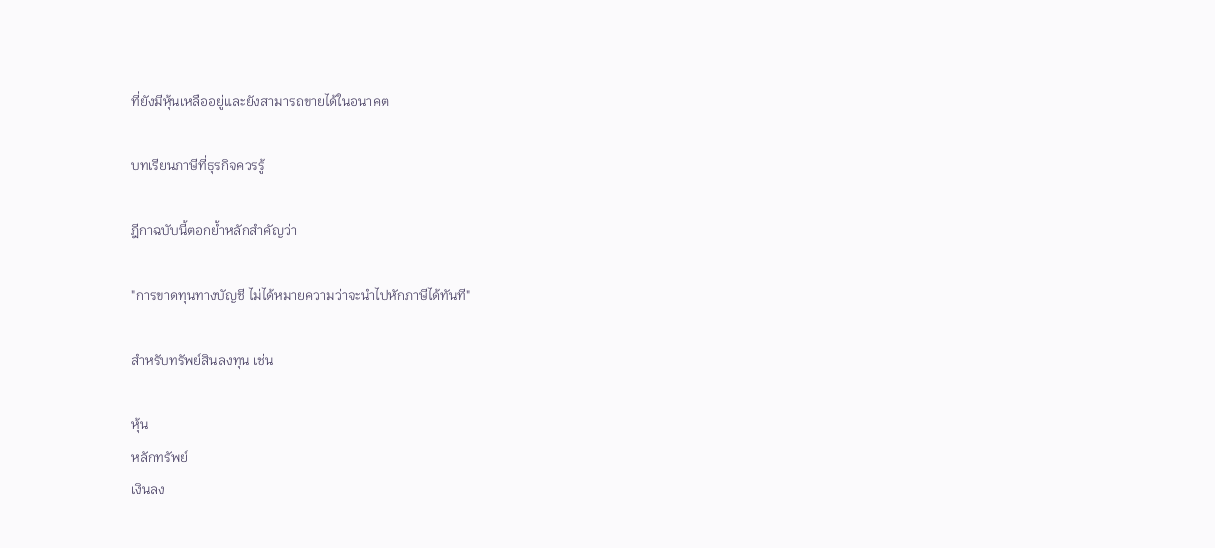ที่ยังมีหุ้นเหลืออยู่และยังสามารถขายได้ในอนาคต

บทเรียนภาษีที่ธุรกิจควรรู้

ฎีกาฉบับนี้ตอกย้ำหลักสำคัญว่า

"การขาดทุนทางบัญชี ไม่ได้หมายความว่าจะนำไปหักภาษีได้ทันที"

สำหรับทรัพย์สินลงทุน เช่น

หุ้น
หลักทรัพย์
เงินลง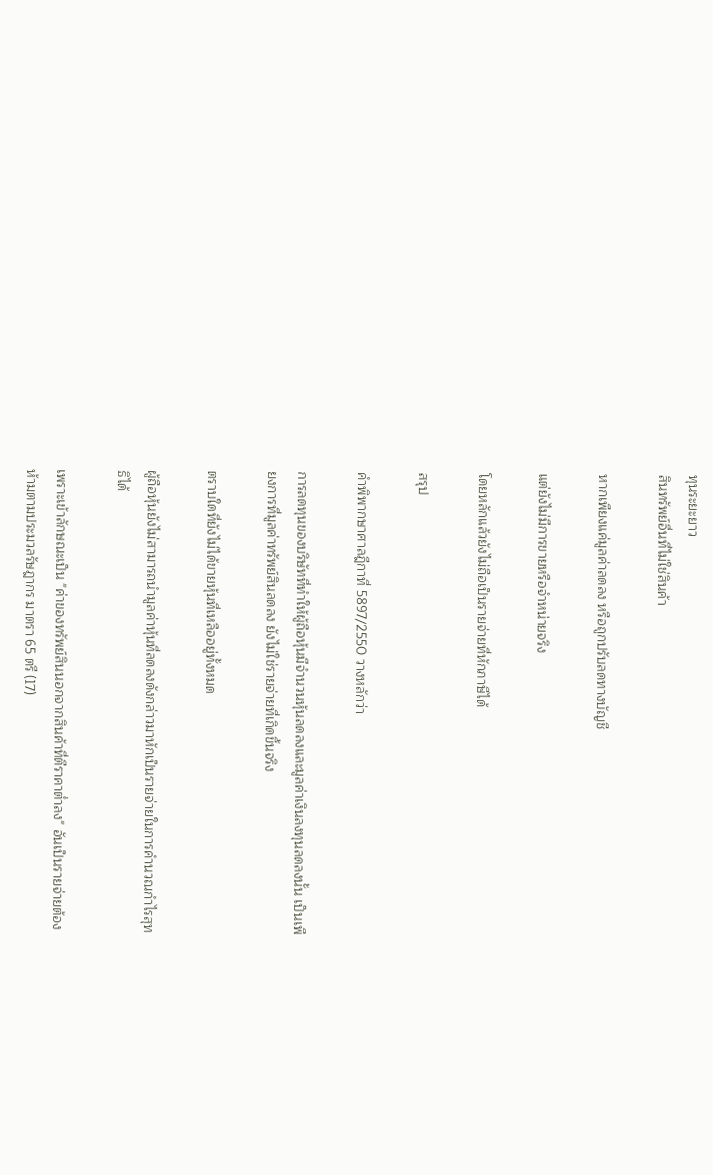ทุนระยะยาว
สินทรัพย์อื่นที่ไม่ใช่สินค้า

หากเพียงแค่มูลค่าลดลง หรือถูกปรับลดทางบัญชี

แต่ยังไม่มีการขายหรือจำหน่ายจริง

โดยหลักแล้วยังไม่ถือเป็นรายจ่ายที่หักภาษีได้

สรุป

คำพิพากษาศาลฎีกาที่ 5897/2550 วางหลักว่า

การลดทุนของบริษัทที่ทำให้ผู้ถือหุ้นมีจำนวนหุ้นลดลงและมูลค่าเงินลงทุนลดลงนั้น เป็นเพียงการที่มูลค่าทรัพย์สินลดลง ยังไม่ใช่รายจ่ายที่เกิดขึ้นจริง

ตราบใดที่ยังไม่ได้ขายหุ้นที่เหลืออยู่ทั้งหมด

ผู้ถือหุ้นยังไม่สามารถนำมูลค่าหุ้นที่ลดลงดังกล่าวมาหักเป็นรายจ่ายในการคำนวณกำไรสุทธิได้

เพราะเข้าลักษณะเป็น "ค่าของทรัพย์สินนอกจากสินค้าที่ตีราคาต่ำลง" อันเป็นรายจ่ายต้องห้ามตามประมวลรัษฎากร มาตรา 65 ตรี (17)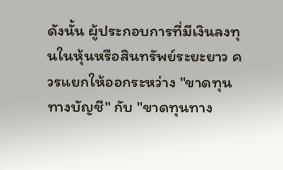ดังนั้น ผู้ประกอบการที่มีเงินลงทุนในหุ้นหรือสินทรัพย์ระยะยาว ควรแยกให้ออกระหว่าง "ขาดทุนทางบัญชี" กับ "ขาดทุนทาง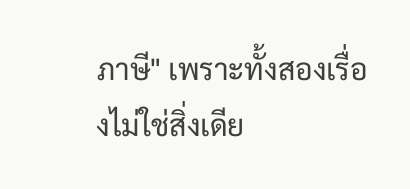ภาษี" เพราะทั้งสองเรื่องไม่ใช่สิ่งเดีย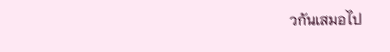วกันเสมอไป